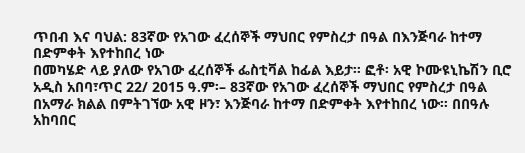ጥበብ እና ባህል: 83ኛው የአገው ፈረሰኞች ማህበር የምስረታ በዓል በእንጅባራ ከተማ በድምቀት እየተከበረ ነው
በመካሄድ ላይ ያለው የአገው ፈረሰኞች ፌስቲቫል ከፊል እይታ። ፎቶ፡ አዊ ኮሙዩኒኬሽን ቢሮ አዲስ አበባ፣ጥር 22/ 2015 ዓ.ም፡– 83ኛው የአገው ፈረሰኞች ማህበር የምስረታ በዓል በአማራ ክልል በምትገኘው አዊ ዞን፣ እንጅባራ ከተማ በድምቀት እየተከበረ ነው፡፡ በበዓሉ አከባበር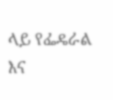ላይ የፌዴራል እና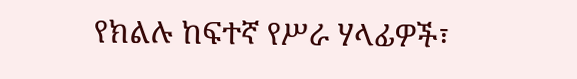የክልሉ ከፍተኛ የሥራ ሃላፊዎች፣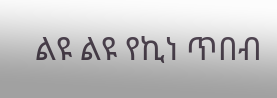ልዩ ልዩ የኪነ ጥበብ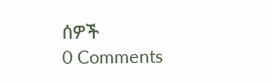ሰዎች
0 Comments